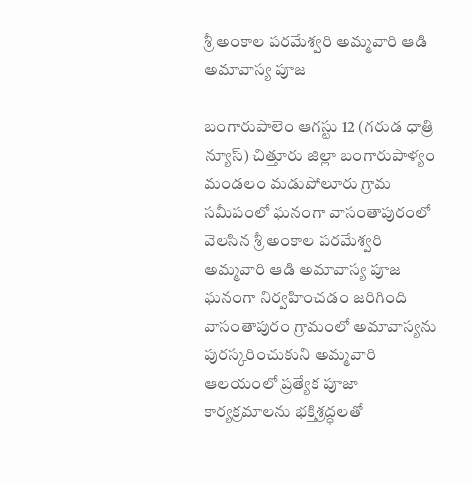శ్రీ అంకాల పరమేశ్వరి అమ్మవారి ఆడి అమావాస్య పూజ

బంగారుపాలెం ఆగస్టు 12 (గరుడ ధాత్రి న్యూస్) చిత్తూరు జిల్లా బంగారుపాళ్యం మండలం మడుపోలూరు గ్రామ సమీపంలో ఘనంగా వాసంతాపురంలో వెలసిన శ్రీ అంకాల పరమేశ్వరి అమ్మవారి ఆడి అమావాస్య పూజ ఘనంగా నిర్వహించడం జరిగింది వాసంతాపురం గ్రామంలో అమావాస్యను పురస్కరించుకుని అమ్మవారి ఆలయంలో ప్రత్యేక పూజా కార్యక్రమాలను భక్తిశ్రద్ధలతో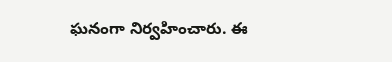ఘనంగా నిర్వహించారు. ఈ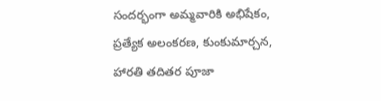సందర్భంగా అమ్మవారికి అభిషేకం, ప్రత్యేక అలంకరణ, కుంకుమార్చన, హారతి తదితర పూజా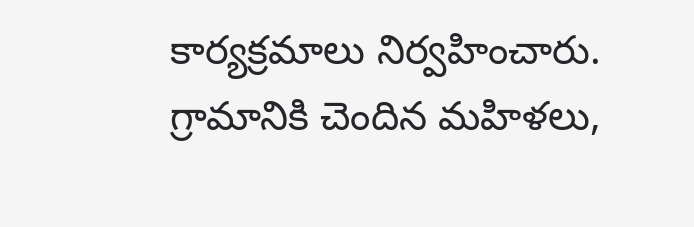కార్యక్రమాలు నిర్వహించారు. గ్రామానికి చెందిన మహిళలు,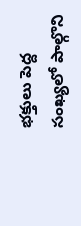భక్తులు పెద్ద సంఖ్యలో పాల్గొని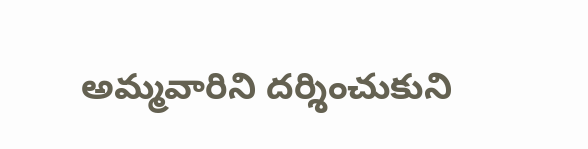అమ్మవారిని దర్శించుకుని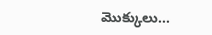మొక్కులు...